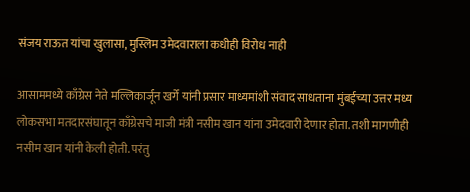संजय राऊत यांचा खुलासा, मुस्लिम उमेदवाराला कधीही विरोध नाही

आसाममध्ये काँग्रेस नेते मल्लिकार्जून खर्गे यांनी प्रसार माध्यमांशी संवाद साधताना मुंबईच्या उत्तर मध्य लोकसभा मतदारसंघातून काँग्रेसचे माजी मंत्री नसीम खान यांना उमेदवारी देणार होता. तशी मागणीही नसीम खान यांनी केली होती. परंतु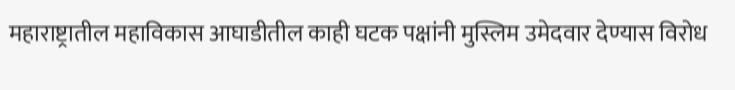महाराष्ट्रातील महाविकास आघाडीतील काही घटक पक्षांनी मुस्लिम उमेदवार देण्यास विरोध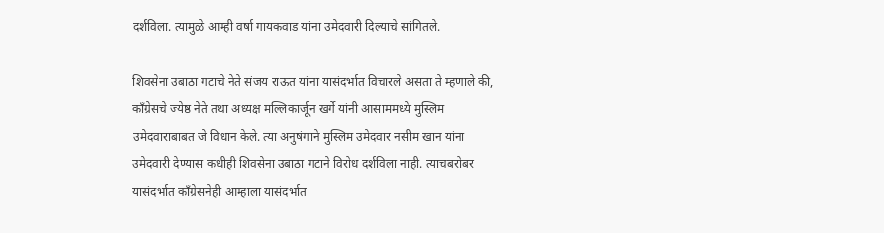दर्शविला. त्यामुळे आम्ही वर्षा गायकवाड यांना उमेदवारी दिल्याचे सांगितले.

शिवसेना उबाठा गटाचे नेते संजय राऊत यांना यासंदर्भात विचारले असता ते म्हणाले की, काँग्रेसचे ज्येष्ठ नेते तथा अध्यक्ष मल्लिकार्जून खर्गे यांनी आसाममध्ये मुस्लिम उमेदवाराबाबत जे विधान केले. त्या अनुषंगाने मुस्लिम उमेदवार नसीम खान यांना उमेदवारी देण्यास कधीही शिवसेना उबाठा गटाने विरोध दर्शविला नाही. त्याचबरोबर यासंदर्भात काँग्रेसनेही आम्हाला यासंदर्भात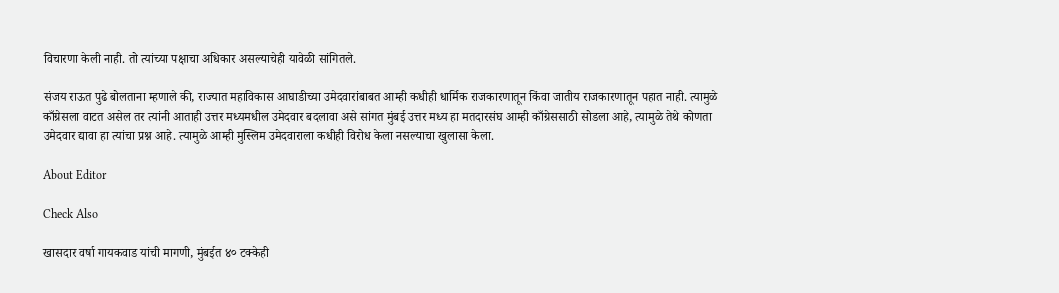विचारणा केली नाही. तो त्यांच्या पक्षाचा अधिकार असल्याचेही यावेळी सांगितले.

संजय राऊत पुढे बोलताना म्हणाले की, राज्यात महाविकास आघाडीच्या उमेदवारांबाबत आम्ही कधीही धार्मिक राजकारणातून किंवा जातीय राजकारणातून पहात नाही. त्यामुळे काँग्रेसला वाटत असेल तर त्यांनी आताही उत्तर मध्यमधील उमेदवार बदलावा असे सांगत मुंबई उत्तर मध्य हा मतदारसंघ आम्ही काँग्रेससाठी सोडला आहे, त्यामुळे तेथे कोणता उमेदवार द्यावा हा त्यांचा प्रश्न आहे. त्यामुळे आम्ही मुस्लिम उमेदवाराला कधीही विरोध केला नसल्याचा खुलासा केला.

About Editor

Check Also

खासदार वर्षा गायकवाड यांची मागणी, मुंबईत ४० टक्केही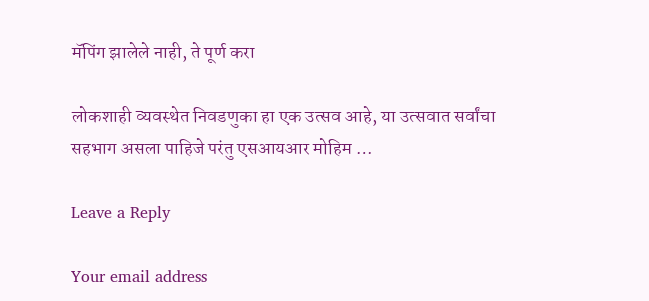मॅपिंग झालेले नाही, ते पूर्ण करा

लोकशाही व्यवस्थेत निवडणुका हा एक उत्सव आहे, या उत्सवात सर्वांचा सहभाग असला पाहिजे परंतु एसआयआर मोहिम …

Leave a Reply

Your email address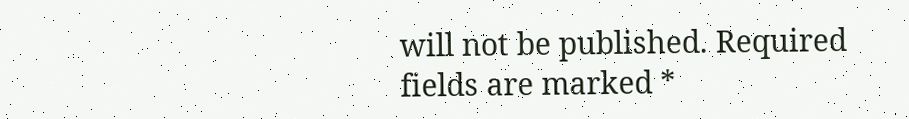will not be published. Required fields are marked *